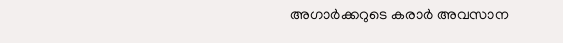അഗാർക്കറുടെ കരാർ അവസാന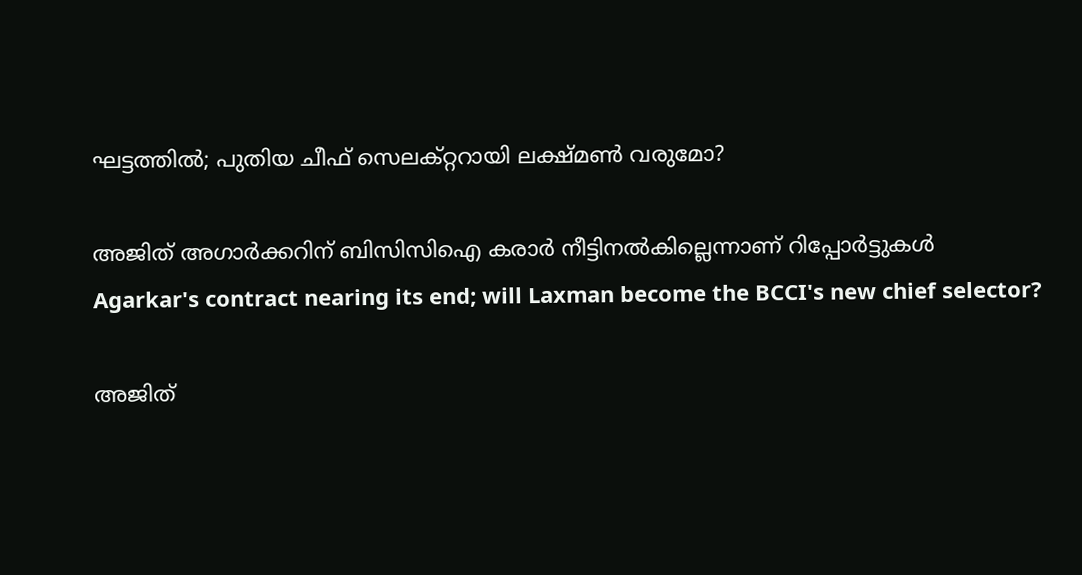ഘട്ടത്തിൽ; പുതിയ ചീഫ് സെലക്റ്ററായി ലക്ഷ്മൺ വരുമോ?

അജിത് അഗാർക്കറിന് ബിസിസിഐ കരാർ നീട്ടിനൽകില്ലെന്നാണ് റിപ്പോർട്ടുകൾ
Agarkar's contract nearing its end; will Laxman become the BCCI's new chief selector?

അജിത്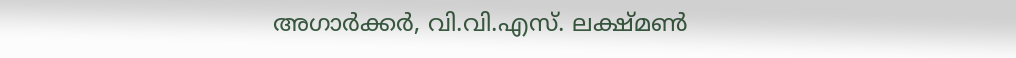അഗാർക്കർ, വി.വി.എസ്. ലക്ഷ്മൺ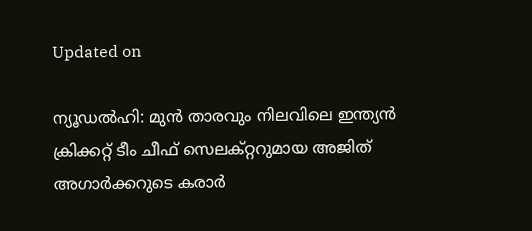Updated on

ന‍്യൂഡൽഹി: മുൻ താരവും നിലവിലെ ഇന്ത‍്യൻ ക്രിക്കറ്റ് ടീം ചീഫ് സെലക്റ്ററുമായ അജിത് അഗാർക്കറുടെ കരാർ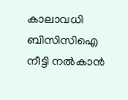കാലാവധി ബിസിസിഐ നീട്ടി നൽകാൻ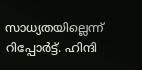സാധ‍്യതയില്ലെന്ന് റിപ്പോർട്ട്. ഹിന്ദി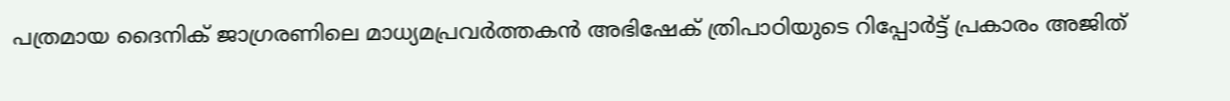പത്രമായ ദൈനിക് ജാഗ്രരണിലെ മാധ‍്യമപ്രവർത്തകൻ അഭിഷേക് ത്രിപാഠിയുടെ റിപ്പോർട്ട് പ്രകാരം അജിത്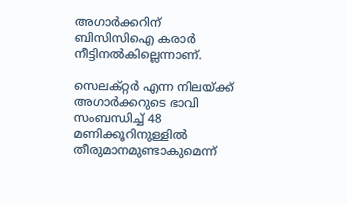അഗാർക്കറിന് ബിസിസിഐ കരാർ നീട്ടിനൽകില്ലെന്നാണ്.

സെലക്റ്റർ എന്ന നിലയ്ക്ക് അഗാർക്കറുടെ ഭാവി സംബന്ധിച്ച് 48 മണിക്കൂറിനുള്ളിൽ തീരുമാനമുണ്ടാകുമെന്ന്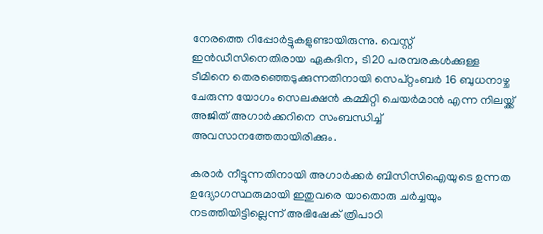നേരത്തെ റിപ്പോർട്ടുകളുണ്ടായിരുന്നു. വെസ്റ്റ് ഇൻഡീസിനെതിരായ ഏകദിന, ടി20 പരമ്പരകൾക്കുള്ള ടീമിനെ തെരഞ്ഞെടുക്കുന്നതിനായി സെപ്റ്റംബർ 16 ബുധനാഴ്ച ചേരുന്ന യോഗം സെലക്ഷൻ കമ്മിറ്റി ചെയർമാൻ എന്ന നിലയ്ക്ക് അജിത് അഗാർക്കറിനെ സംബന്ധിച്ച് അവസാനത്തേതായിരിക്കും.

കരാർ നീട്ടുന്നതിനായി അഗാർക്കർ ബിസിസിഐയുടെ ഉന്നത ഉദ‍്യോഗസ്ഥരുമായി ഇതുവരെ യാതൊരു ചർച്ചയും നടത്തിയിട്ടില്ലെന്ന് അഭിഷേക് ത്രിപാഠി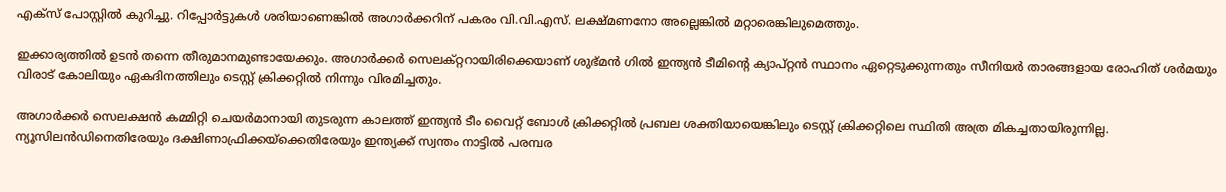എക്സ് പോസ്റ്റിൽ കുറിച്ചു. റിപ്പോർട്ടുകൾ ശരിയാണെങ്കിൽ അഗാർക്കറിന് പകരം വി.വി.എസ്. ലക്ഷ്മണനോ അല്ലെങ്കിൽ മറ്റാരെങ്കിലുമെത്തും.

ഇക്കാര‍്യത്തിൽ ഉടൻ തന്നെ തീരുമാനമുണ്ടായേക്കും. അഗാർക്കർ സെലക്റ്ററായിരിക്കെയാണ് ശുഭ്മൻ ഗിൽ ഇന്ത‍്യൻ ടീമിന്‍റെ ക‍്യാപ്റ്റൻ സ്ഥാനം ഏറ്റെടുക്കുന്നതും സീനിയർ താരങ്ങളായ രോഹിത് ശർമയും വിരാട് കോലിയും ഏകദിനത്തിലും ടെസ്റ്റ് ക്രിക്കറ്റിൽ നിന്നും വിരമിച്ചതും.

അഗാർക്കർ സെലക്ഷൻ കമ്മിറ്റി ചെയർമാനായി തുടരുന്ന കാലത്ത് ഇന്ത‍്യൻ ടീം വൈറ്റ് ബോൾ ക്രിക്കറ്റിൽ പ്രബല ശക്തിയായെങ്കിലും ടെസ്റ്റ് ക്രിക്കറ്റിലെ സ്ഥിതി അത്ര മികച്ചതായിരുന്നില്ല. ന‍്യൂസിലൻഡിനെതിരേയും ദക്ഷിണാഫ്രിക്കയ്ക്കെതിരേയും ഇന്ത‍്യക്ക് സ്വന്തം നാട്ടിൽ പരമ്പര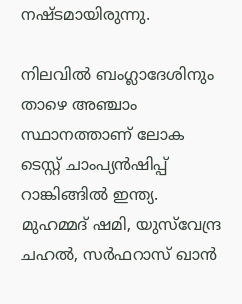നഷ്ടമായിരുന്നു.

നിലവിൽ ബംഗ്ലാദേശിനും താഴെ അഞ്ചാം സ്ഥാനത്താണ് ലോക ടെസ്റ്റ് ചാംപ‍്യൻഷിപ്പ് റാങ്കിങ്ങിൽ ഇന്ത‍്യ. മുഹമ്മദ് ഷമി, യുസ്‌വേന്ദ്ര ചഹൽ, സർഫറാസ് ഖാൻ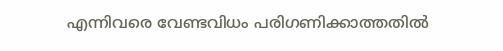എന്നിവരെ വേണ്ടവിധം പരിഗണിക്കാത്തതിൽ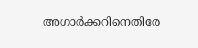അഗാർക്കറിനെതിരേ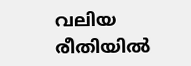വലിയ രീതിയിൽ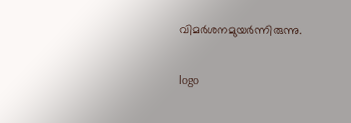വിമർശനമുയർന്നിരുന്നു.

logo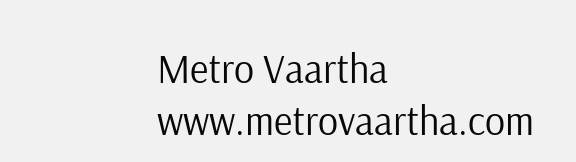Metro Vaartha
www.metrovaartha.com